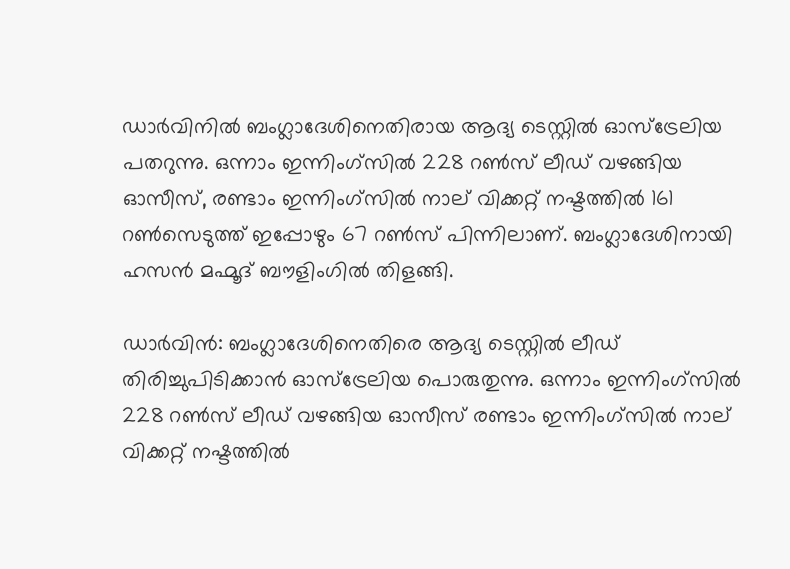ഡാർവിനിൽ ബംഗ്ലാദേശിനെതിരായ ആദ്യ ടെസ്റ്റിൽ ഓസ്‌ട്രേലിയ പതറുന്നു. ഒന്നാം ഇന്നിംഗ്‌സിൽ 228 റൺസ് ലീഡ് വഴങ്ങിയ ഓസീസ്, രണ്ടാം ഇന്നിംഗ്‌സിൽ നാല് വിക്കറ്റ് നഷ്ടത്തിൽ 161 റൺസെടുത്ത് ഇപ്പോഴും 67 റൺസ് പിന്നിലാണ്. ബംഗ്ലാദേശിനായി ഹസൻ മഹ്മൂദ് ബൗളിംഗിൽ തിളങ്ങി.

ഡാര്‍വിന്‍: ബംഗ്ലാദേശിനെതിരെ ആദ്യ ടെസ്റ്റില്‍ ലീഡ് തിരിച്ചുപിടിക്കാന്‍ ഓസ്‌ട്രേലിയ പൊരുതുന്നു. ഒന്നാം ഇന്നിംഗ്‌സില്‍ 228 റണ്‍സ് ലീഡ് വഴങ്ങിയ ഓസീസ് രണ്ടാം ഇന്നിംഗ്‌സില്‍ നാല് വിക്കറ്റ് നഷ്ടത്തില്‍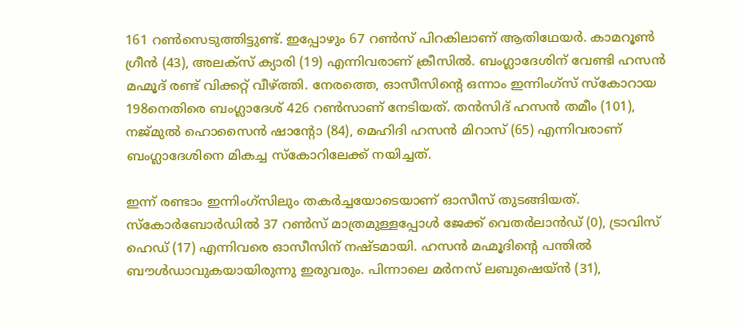161 റണ്‍സെടുത്തിട്ടുണ്ട്. ഇപ്പോഴും 67 റണ്‍സ് പിറകിലാണ് ആതിഥേയര്‍. കാമറൂണ്‍ ഗ്രീന്‍ (43), അലക്‌സ് ക്യാരി (19) എന്നിവരാണ് ക്രീസില്‍. ബംഗ്ലാദേശിന് വേണ്ടി ഹസന്‍ മഹ്മൂദ് രണ്ട് വിക്കറ്റ് വീഴ്ത്തി. നേരത്തെ, ഓസീസിന്റെ ഒന്നാം ഇന്നിംഗ്‌സ് സ്‌കോറായ 198നെതിരെ ബംഗ്ലാദേശ് 426 റണ്‍സാണ് നേടിയത്. തന്‍സിദ് ഹസന്‍ തമീം (101), നജ്മുല്‍ ഹൊസൈന്‍ ഷാന്റോ (84), മെഹിദി ഹസന്‍ മിറാസ് (65) എന്നിവരാണ് ബംഗ്ലാദേശിനെ മികച്ച സ്‌കോറിലേക്ക് നയിച്ചത്.

ഇന്ന് രണ്ടാം ഇന്നിംഗ്‌സിലും തകര്‍ച്ചയോടെയാണ് ഓസീസ് തുടങ്ങിയത്. സ്‌കോര്‍ബോര്‍ഡില്‍ 37 റണ്‍സ് മാത്രമുള്ളപ്പോള്‍ ജേക്ക് വെതര്‍ലാന്‍ഡ് (0), ട്രാവിസ് ഹെഡ് (17) എന്നിവരെ ഓസീസിന് നഷ്ടമായി. ഹസന്‍ മഹ്മൂദിന്റെ പന്തില്‍ ബൗള്‍ഡാവുകയായിരുന്നു ഇരുവരും. പിന്നാലെ മര്‍നസ് ലബുഷെയ്ന്‍ (31),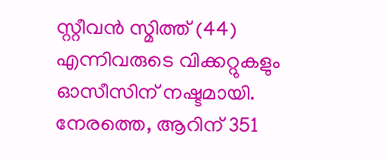സ്റ്റീവന്‍ സ്മിത്ത് (44) എന്നിവരുടെ വിക്കറ്റുകളും ഓസീസിന് നഷ്ടമായി. നേരത്തെ, ആറിന് 351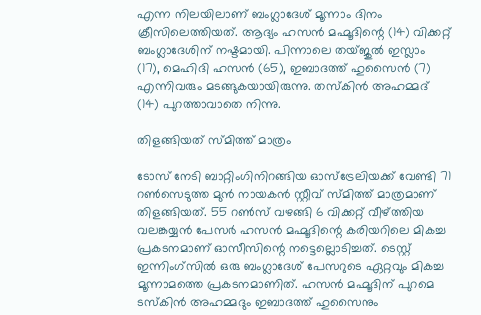എന്ന നിലയിലാണ് ബംഗ്ലാദേശ് മൂന്നാം ദിനം ക്രീസിലെത്തിയത്. ആദ്യം ഹസന്‍ മഹ്മൂദിന്റെ (14) വിക്കറ്റ് ബംഗ്ലാദേശിന് നഷ്ടമായി. പിന്നാലെ തയ്ജുല്‍ ഇസ്ലാം (17), മെഹിദി ഹസന്‍ (65), ഇബാദത്ത് ഹുസൈന്‍ (7) എന്നിവരും മടങ്ങുകയായിരുന്നു. തസ്‌കിന്‍ അഹമ്മദ് (14) പുറത്താവാതെ നിന്നു.

തിളങ്ങിയത് സ്മിത്ത് മാത്രം

ടോസ് നേടി ബാറ്റിംഗിനിറങ്ങിയ ഓസ്ട്രേലിയക്ക് വേണ്ടി 71 റണ്‍സെടുത്ത മുന്‍ നായകന്‍ സ്റ്റീവ് സ്മിത്ത് മാത്രമാണ് തിളങ്ങിയത്. 55 റണ്‍സ് വഴങ്ങി 6 വിക്കറ്റ് വീഴ്ത്തിയ വലങ്കയ്യന്‍ പേസര്‍ ഹസന്‍ മഹ്മൂദിന്റെ കരിയറിലെ മികച്ച പ്രകടനമാണ് ഓസീസിന്റെ നട്ടെല്ലൊടിച്ചത്. ടെസ്റ്റ് ഇന്നിംഗ്സില്‍ ഒരു ബംഗ്ലാദേശ് പേസറുടെ ഏറ്റവും മികച്ച മൂന്നാമത്തെ പ്രകടനമാണിത്. ഹസന്‍ മഹ്മൂദിന് പുറമെ ടസ്‌കിന്‍ അഹമ്മദും ഇബാദത്ത് ഹുസൈനും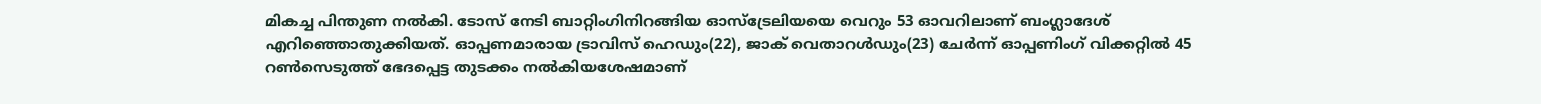മികച്ച പിന്തുണ നല്‍കി. ടോസ് നേടി ബാറ്റിംഗിനിറങ്ങിയ ഓസ്ട്രേലിയയെ വെറും 53 ഓവറിലാണ് ബംഗ്ലാദേശ് എറിഞ്ഞൊതുക്കിയത്. ഓപ്പണമാരായ ട്രാവിസ് ഹെഡും(22), ജാക് വെതാറള്‍ഡും(23) ചേര്‍ന്ന് ഓപ്പണിംഗ് വിക്കറ്റില്‍ 45 റണ്‍സെടുത്ത് ഭേദപ്പെട്ട തുടക്കം നല്‍കിയശേഷമാണ്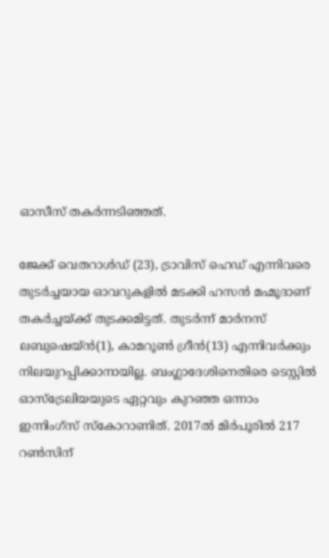ഓസീസ് തകര്‍ന്നടിഞ്ഞത്.

ജേക്ക് വെതറാള്‍ഡ് (23), ട്രാവിസ് ഹെഡ് എന്നിവരെ തുടര്‍ച്ചയായ ഓവറുകളില്‍ മടക്കി ഹസന്‍ മഹ്മൂദാണ് തകര്‍ച്ചയ്ക്ക് തുടക്കമിട്ടത്. തുടര്‍ന്ന് മാര്‍നസ് ലബുഷെയ്ന്‍(1), കാമറൂണ്‍ ഗ്രീന്‍(13) എന്നിവര്‍ക്കും നിലയുറപ്പിക്കാനായില്ല. ബംഗ്ലാദേശിനെതിരെ ടെസ്റ്റില്‍ ഓസ്ട്രേലിയയുടെ ഏറ്റവും കുറഞ്ഞ ഒന്നാം ഇന്നിംഗ്സ് സ്‌കോറാണിത്. 2017ല്‍ മിര്‍പൂരില്‍ 217 റണ്‍സിന്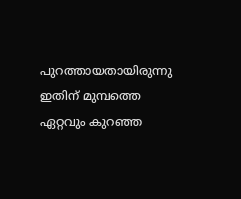പുറത്തായതായിരുന്നു ഇതിന് മുമ്പത്തെ ഏറ്റവും കുറഞ്ഞ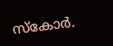സ്‌കോര്‍.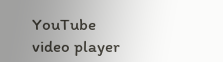YouTube video player